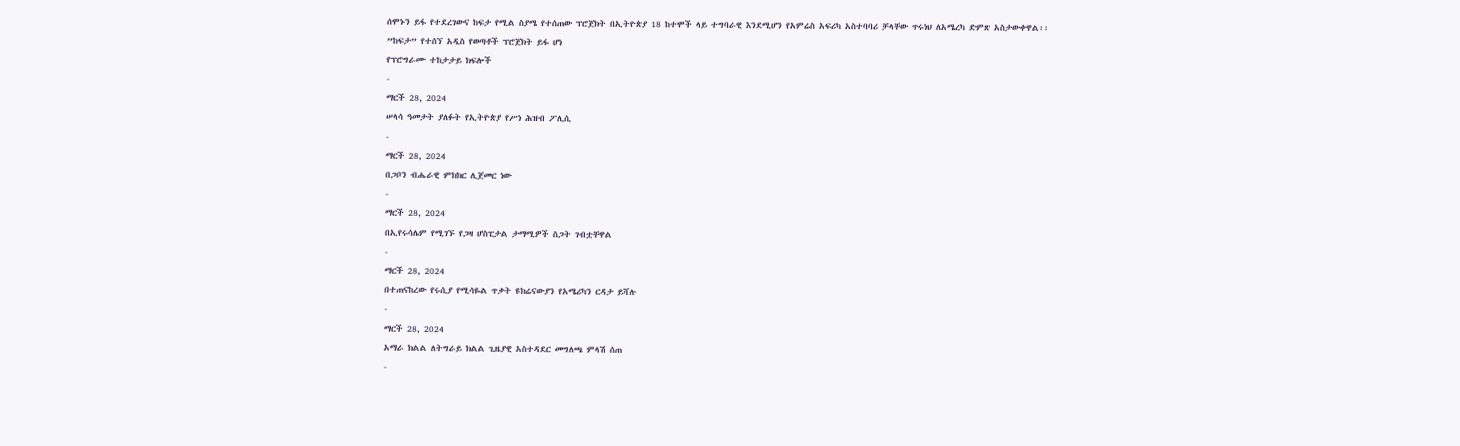ሰሞኑን ይፋ የተደረገውና ከፍታ የሚል ስያሜ የተሰጠው ፕሮጀክት በኢትዮጵያ 18 ከተሞች ላይ ተግባራዊ እንደሚሆን የአምሬስ አፍሪካ አስተባባሪ ቻላቸው ጥሩነህ ለአሜረካ ድምጽ አስታውቀዋል፡፡
”ከፍታ” የተሰኘ አዲስ የወጣቶች ፕሮጀክት ይፋ ሆነ
የፕሮግራሙ ተከታታይ ክፍሎች
-
ማርች 28, 2024
ሠላሳ ዓመታት ያለፉት የኢትዮጵያ የሥነ ሕዝብ ፖሊሲ
-
ማርች 28, 2024
በጋቦን ብሔራዊ ምክክር ሊጀመር ነው
-
ማርች 28, 2024
በኢየሩሳሌም የሚገኙ የጋዛ ሆስፒታል ታማሚዎች ስጋት ገብቷቸዋል
-
ማርች 28, 2024
በተጠናከረው የሩሲያ የሚሳዬል ጥቃት ዩክሬናውያን የአሜሪካን ርዳታ ይሻሉ
-
ማርች 28, 2024
አማራ ክልል ለትግራይ ክልል ጊዜያዊ አስተዳደር መግለጫ ምላሽ ሰጠ
-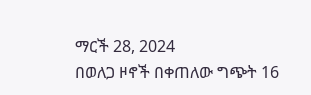ማርች 28, 2024
በወለጋ ዞኖች በቀጠለው ግጭት 16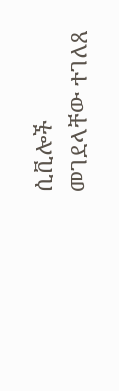ሲቪሎች መገደላቸው ተገለጸ